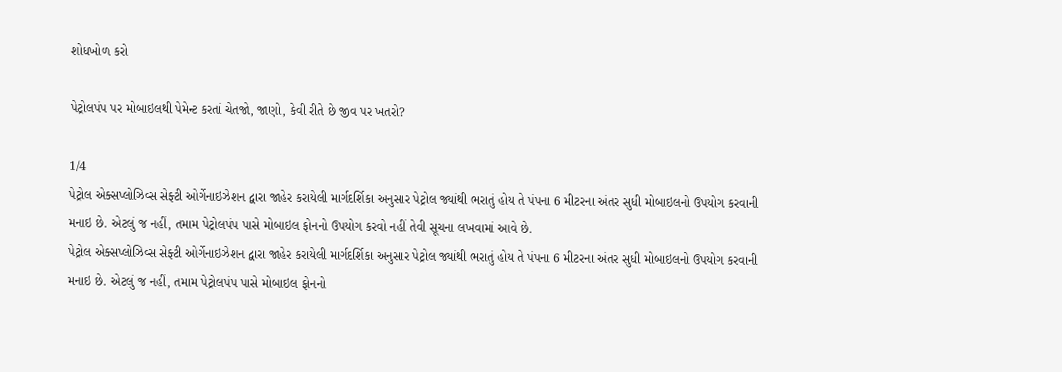શોધખોળ કરો

પેટ્રોલપંપ પર મોબાઇલથી પેમેન્ટ કરતાં ચેતજો, જાણો, કેવી રીતે છે જીવ પર ખતરો?

1/4
પેટ્રોલ એક્સપ્લોઝિવ્સ સેફ્ટી ઓર્ગેનાઇઝેશન દ્વારા જાહેર કરાયેલી માર્ગદર્શિકા અનુસાર પેટ્રોલ જ્યાંથી ભરાતું હોય તે પંપના 6 મીટરના અંતર સુધી મોબાઇલનો ઉપયોગ કરવાની મનાઇ છે. એટલું જ નહીં, તમામ પેટ્રોલપંપ પાસે મોબાઇલ ફોનનો ઉપયોગ કરવો નહીં તેવી સૂચના લખવામાં આવે છે.
પેટ્રોલ એક્સપ્લોઝિવ્સ સેફ્ટી ઓર્ગેનાઇઝેશન દ્વારા જાહેર કરાયેલી માર્ગદર્શિકા અનુસાર પેટ્રોલ જ્યાંથી ભરાતું હોય તે પંપના 6 મીટરના અંતર સુધી મોબાઇલનો ઉપયોગ કરવાની મનાઇ છે. એટલું જ નહીં, તમામ પેટ્રોલપંપ પાસે મોબાઇલ ફોનનો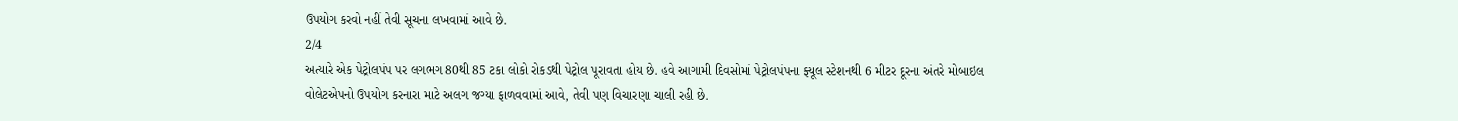ઉપયોગ કરવો નહીં તેવી સૂચના લખવામાં આવે છે.
2/4
અત્યારે એક પેટ્રોલપંપ પર લગભગ 80થી 85 ટકા લોકો રોકડથી પેટ્રોલ પૂરાવતા હોય છે. હવે આગામી દિવસોમાં પેટ્રોલપંપના ફ્યૂલ સ્ટેશનથી 6 મીટર દૂરના અંતરે મોબાઇલ વોલેટએપનો ઉપયોગ કરનારા માટે અલગ જગ્યા ફાળવવામાં આવે, તેવી પણ વિચારણા ચાલી રહી છે.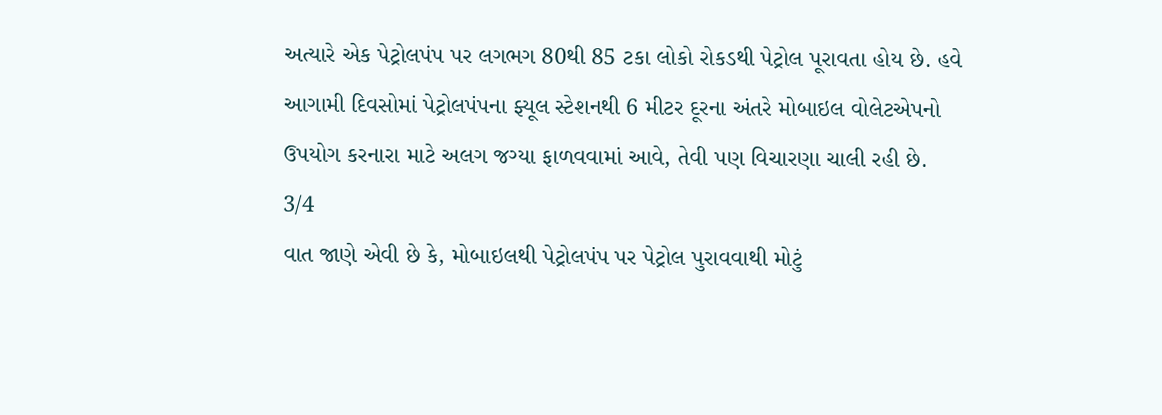અત્યારે એક પેટ્રોલપંપ પર લગભગ 80થી 85 ટકા લોકો રોકડથી પેટ્રોલ પૂરાવતા હોય છે. હવે આગામી દિવસોમાં પેટ્રોલપંપના ફ્યૂલ સ્ટેશનથી 6 મીટર દૂરના અંતરે મોબાઇલ વોલેટએપનો ઉપયોગ કરનારા માટે અલગ જગ્યા ફાળવવામાં આવે, તેવી પણ વિચારણા ચાલી રહી છે.
3/4
વાત જાણે એવી છે કે, મોબાઇલથી પેટ્રોલપંપ પર પેટ્રોલ પુરાવવાથી મોટું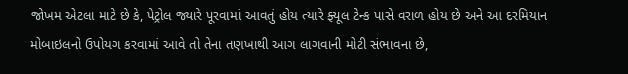જોખમ એટલા માટે છે કે, પેટ્રોલ જ્યારે પૂરવામાં આવતું હોય ત્યારે ફ્યૂલ ટેન્ક પાસે વરાળ હોય છે અને આ દરમિયાન મોબાઇલનો ઉપોયગ કરવામાં આવે તો તેના તણખાથી આગ લાગવાની મોટી સંભાવના છે,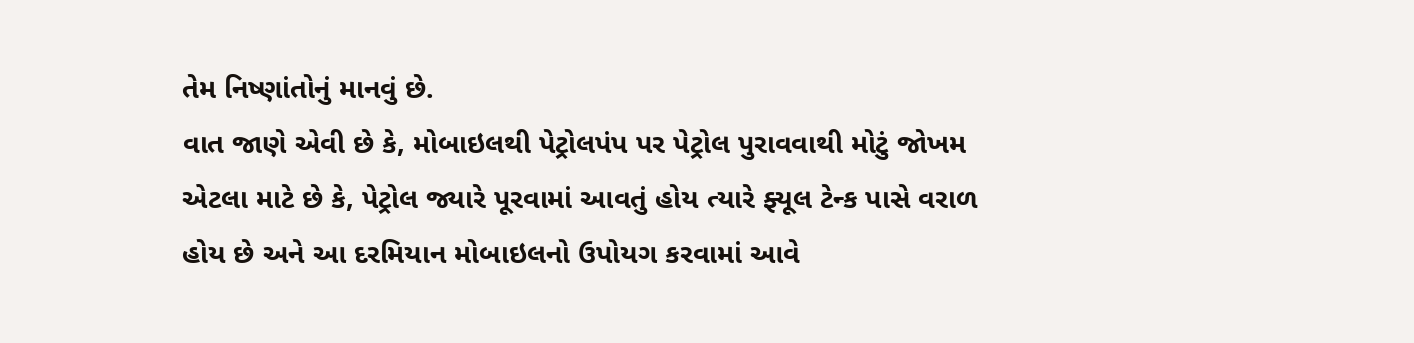તેમ નિષ્ણાંતોનું માનવું છે.
વાત જાણે એવી છે કે, મોબાઇલથી પેટ્રોલપંપ પર પેટ્રોલ પુરાવવાથી મોટું જોખમ એટલા માટે છે કે, પેટ્રોલ જ્યારે પૂરવામાં આવતું હોય ત્યારે ફ્યૂલ ટેન્ક પાસે વરાળ હોય છે અને આ દરમિયાન મોબાઇલનો ઉપોયગ કરવામાં આવે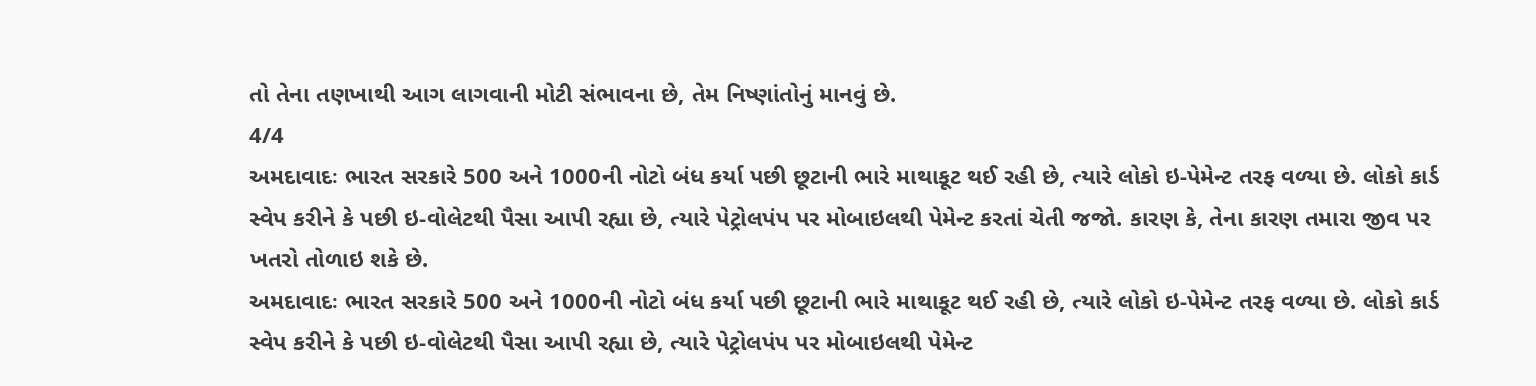તો તેના તણખાથી આગ લાગવાની મોટી સંભાવના છે, તેમ નિષ્ણાંતોનું માનવું છે.
4/4
અમદાવાદઃ ભારત સરકારે 500 અને 1000ની નોટો બંધ કર્યા પછી છૂટાની ભારે માથાકૂટ થઈ રહી છે, ત્યારે લોકો ઇ-પેમેન્ટ તરફ વળ્યા છે. લોકો કાર્ડ સ્વેપ કરીને કે પછી ઇ-વોલેટથી પૈસા આપી રહ્યા છે, ત્યારે પેટ્રોલપંપ પર મોબાઇલથી પેમેન્ટ કરતાં ચેતી જજો. કારણ કે, તેના કારણ તમારા જીવ પર ખતરો તોળાઇ શકે છે.
અમદાવાદઃ ભારત સરકારે 500 અને 1000ની નોટો બંધ કર્યા પછી છૂટાની ભારે માથાકૂટ થઈ રહી છે, ત્યારે લોકો ઇ-પેમેન્ટ તરફ વળ્યા છે. લોકો કાર્ડ સ્વેપ કરીને કે પછી ઇ-વોલેટથી પૈસા આપી રહ્યા છે, ત્યારે પેટ્રોલપંપ પર મોબાઇલથી પેમેન્ટ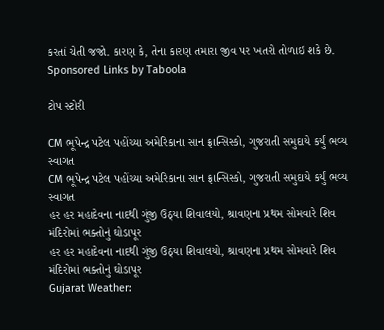કરતાં ચેતી જજો. કારણ કે, તેના કારણ તમારા જીવ પર ખતરો તોળાઇ શકે છે.
Sponsored Links by Taboola

ટોપ સ્ટોરી

CM ભૂપેન્દ્ર પટેલ પહોંચ્યા અમેરિકાના સાન ફ્રાન્સિસ્કો, ગુજરાતી સમુદાયે કર્યું ભવ્ય સ્વાગત
CM ભૂપેન્દ્ર પટેલ પહોંચ્યા અમેરિકાના સાન ફ્રાન્સિસ્કો, ગુજરાતી સમુદાયે કર્યું ભવ્ય સ્વાગત
હર હર મહાદેવના નાદથી ગુંજી ઉઠ્યા શિવાલયો, શ્રાવણના પ્રથમ સોમવારે શિવ મંદિરોમાં ભક્તોનું ઘોડાપૂર
હર હર મહાદેવના નાદથી ગુંજી ઉઠ્યા શિવાલયો, શ્રાવણના પ્રથમ સોમવારે શિવ મંદિરોમાં ભક્તોનું ઘોડાપૂર
Gujarat Weather: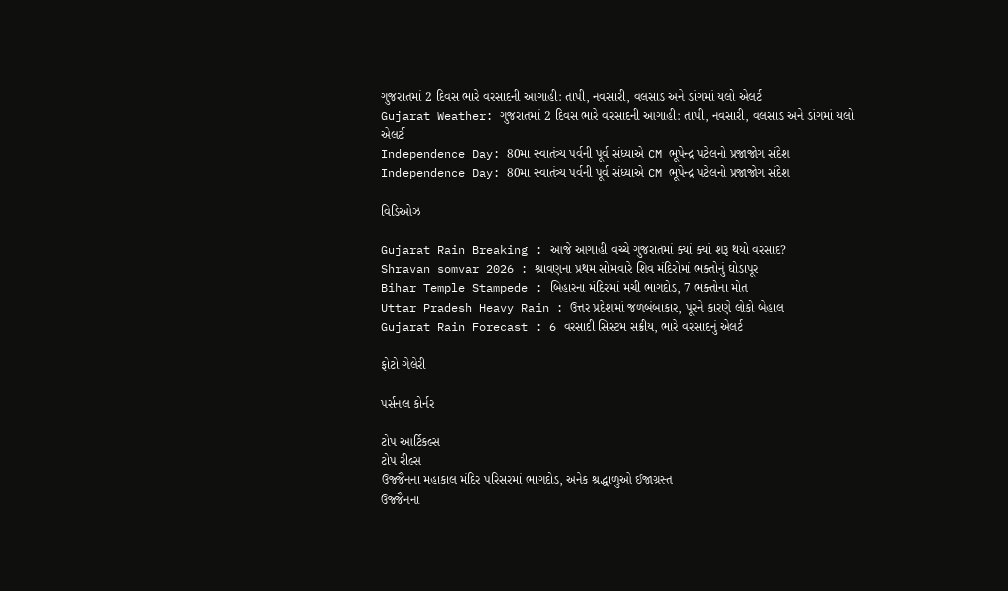ગુજરાતમાં 2 દિવસ ભારે વરસાદની આગાહી: તાપી, નવસારી, વલસાડ અને ડાંગમાં યલો એલર્ટ
Gujarat Weather: ગુજરાતમાં 2 દિવસ ભારે વરસાદની આગાહી: તાપી, નવસારી, વલસાડ અને ડાંગમાં યલો એલર્ટ
Independence Day: 80મા સ્વાતંત્ર્ય પર્વની પૂર્વ સંધ્યાએ CM ભૂપેન્દ્ર પટેલનો પ્રજાજોગ સંદેશ
Independence Day: 80મા સ્વાતંત્ર્ય પર્વની પૂર્વ સંધ્યાએ CM ભૂપેન્દ્ર પટેલનો પ્રજાજોગ સંદેશ

વિડિઓઝ

Gujarat Rain Breaking : આજે આગાહી વચ્ચે ગુજરાતમાં ક્યાં ક્યાં શરૂ થયો વરસાદ?
Shravan somvar 2026 : શ્રાવણના પ્રથમ સોમવારે શિવ મંદિરોમાં ભક્તોનું ઘોડાપૂર
Bihar Temple Stampede : બિહારના મંદિરમાં મચી ભાગદોડ, 7 ભક્તોના મોત
Uttar Pradesh Heavy Rain : ઉત્તર પ્રદેશમાં જળબંબાકાર, પૂરને કારણે લોકો બેહાલ
Gujarat Rain Forecast : 6 વરસાદી સિસ્ટમ સક્રીય, ભારે વરસાદનું એલર્ટ

ફોટો ગેલેરી

પર્સનલ કોર્નર

ટોપ આર્ટિકલ્સ
ટોપ રીલ્સ
ઉજ્જૈનના મહાકાલ મંદિર પરિસરમાં ભાગદોડ, અનેક શ્રદ્ધાળુઓ ઈજાગ્રસ્ત
ઉજ્જૈનના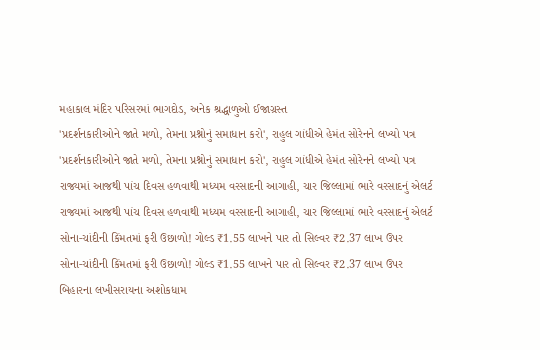મહાકાલ મંદિર પરિસરમાં ભાગદોડ, અનેક શ્રદ્ધાળુઓ ઈજાગ્રસ્ત
'પ્રદર્શનકારીઓને જાતે મળો, તેમના પ્રશ્નોનું સમાધાન કરો', રાહુલ ગાંધીએ હેમંત સોરેનને લખ્યો પત્ર
'પ્રદર્શનકારીઓને જાતે મળો, તેમના પ્રશ્નોનું સમાધાન કરો', રાહુલ ગાંધીએ હેમંત સોરેનને લખ્યો પત્ર
રાજ્યમાં આજથી પાંચ દિવસ હળવાથી મધ્યમ વરસાદની આગાહી, ચાર જિલ્લામાં ભારે વરસાદનું એલર્ટ
રાજ્યમાં આજથી પાંચ દિવસ હળવાથી મધ્યમ વરસાદની આગાહી, ચાર જિલ્લામાં ભારે વરસાદનું એલર્ટ
સોના-ચાંદીની કિંમતમાં ફરી ઉછાળો! ગોલ્ડ ₹1.55 લાખને પાર તો સિલ્વર ₹2.37 લાખ ઉપર
સોના-ચાંદીની કિંમતમાં ફરી ઉછાળો! ગોલ્ડ ₹1.55 લાખને પાર તો સિલ્વર ₹2.37 લાખ ઉપર
બિહારના લખીસરાયના અશોકધામ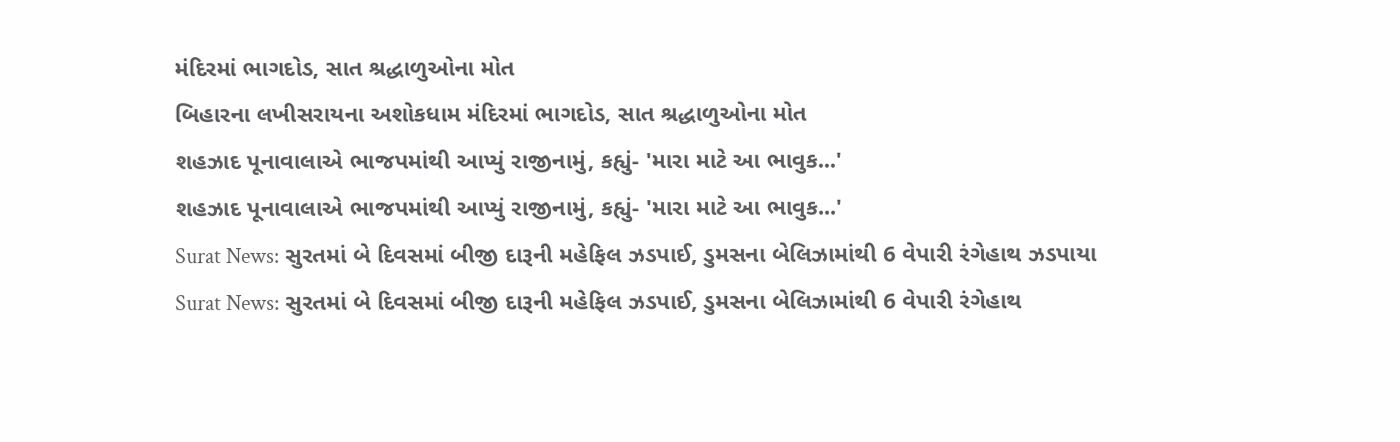મંદિરમાં ભાગદોડ, સાત શ્રદ્ધાળુઓના મોત
બિહારના લખીસરાયના અશોકધામ મંદિરમાં ભાગદોડ, સાત શ્રદ્ધાળુઓના મોત
શહઝાદ પૂનાવાલાએ ભાજપમાંથી આપ્યું રાજીનામું, કહ્યું- 'મારા માટે આ ભાવુક...'
શહઝાદ પૂનાવાલાએ ભાજપમાંથી આપ્યું રાજીનામું, કહ્યું- 'મારા માટે આ ભાવુક...'
Surat News: સુરતમાં બે દિવસમાં બીજી દારૂની મહેફિલ ઝડપાઈ, ડુમસના બેલિઝામાંથી 6 વેપારી રંગેહાથ ઝડપાયા
Surat News: સુરતમાં બે દિવસમાં બીજી દારૂની મહેફિલ ઝડપાઈ, ડુમસના બેલિઝામાંથી 6 વેપારી રંગેહાથ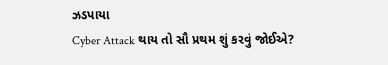ઝડપાયા
Cyber Attack થાય તો સૌ પ્રથમ શું કરવું જોઈએ?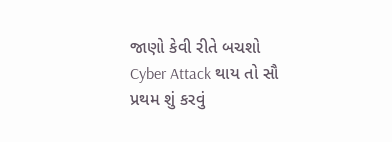જાણો કેવી રીતે બચશો
Cyber Attack થાય તો સૌ પ્રથમ શું કરવું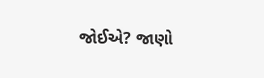જોઈએ? જાણો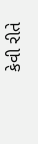કેવી રીતે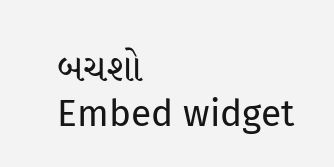બચશો
Embed widget